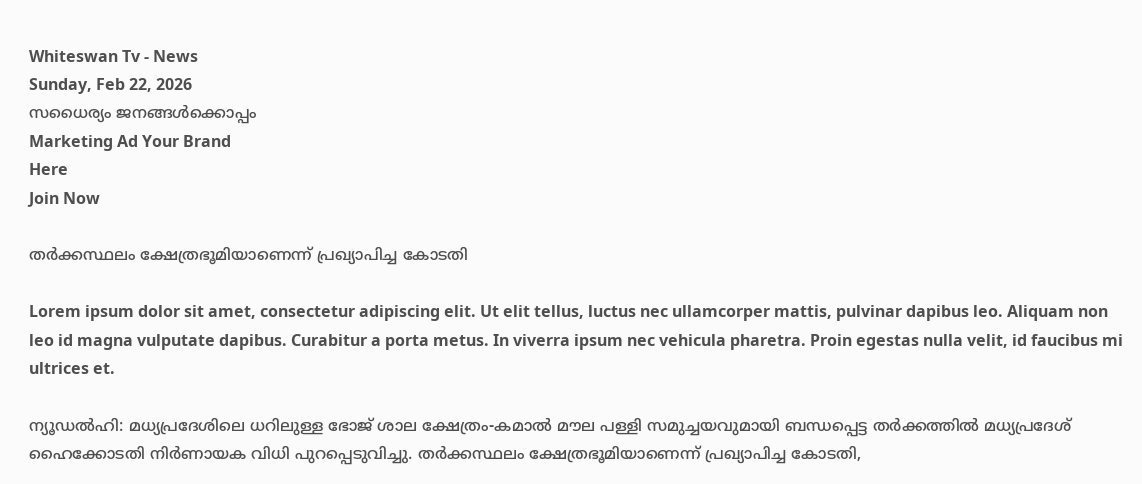Whiteswan Tv - News
Sunday, Feb 22, 2026
സധൈര്യം ജനങ്ങൾക്കൊപ്പം
Marketing Ad Your Brand
Here
Join Now

തർക്കസ്ഥലം ക്ഷേത്രഭൂമിയാണെന്ന് പ്രഖ്യാപിച്ച കോടതി

Lorem ipsum dolor sit amet, consectetur adipiscing elit. Ut elit tellus, luctus nec ullamcorper mattis, pulvinar dapibus leo. Aliquam non leo id magna vulputate dapibus. Curabitur a porta metus. In viverra ipsum nec vehicula pharetra. Proin egestas nulla velit, id faucibus mi ultrices et.

ന്യൂഡൽഹി: മധ്യപ്രദേശിലെ ധറിലുള്ള ഭോജ് ശാല ക്ഷേത്രം-കമാൽ മൗല പള്ളി സമുച്ചയവുമായി ബന്ധപ്പെട്ട തർക്കത്തിൽ മധ്യപ്രദേശ് ഹൈക്കോടതി നിർണായക വിധി പുറപ്പെടുവിച്ചു. തർക്കസ്ഥലം ക്ഷേത്രഭൂമിയാണെന്ന് പ്രഖ്യാപിച്ച കോടതി,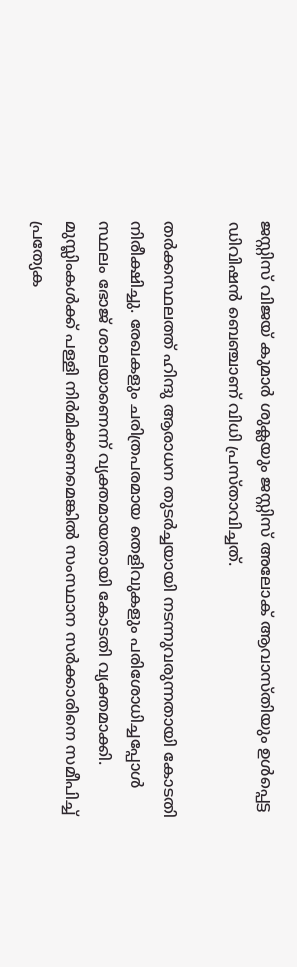ജസ്റ്റിസ് വിജയ് കുമാർ ശുക്ലയും ജസ്റ്റിസ് അലോക് ആവാസ്തിയും ഉൾപ്പെട്ട ഡിവിഷൻ ബെഞ്ചാണ് വിധി പ്രസ്താവിച്ചത്.

തർക്കസ്ഥലത്ത് ഹിന്ദു ആരാധന തുടർച്ചയായി നടന്നുവരുന്നതായി കോടതി നിരീക്ഷിച്ചു. രേഖകളും ചരിത്രപരമായ തെളിവുകളും പരിശോധിച്ചപ്പോൾ സ്ഥലം ഭോജ് ശാലയാണെന്ന് വ്യക്തമായതായി കോടതി വ്യക്തമാക്കി. മുസ്ലിംകൾക്ക് പള്ളി നിർമിക്കണമെങ്കിൽ സംസ്ഥാന സർക്കാരിനെ സമീപിച്ച് പ്രത്യേക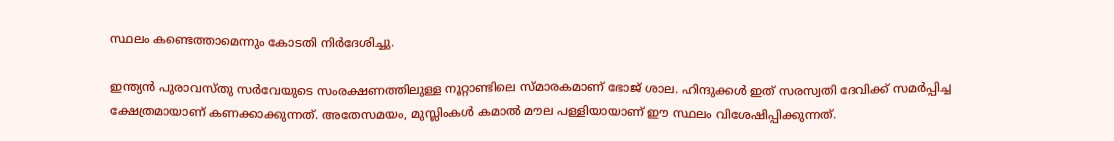സ്ഥലം കണ്ടെത്താമെന്നും കോടതി നിർദേശിച്ചു.

ഇന്ത്യൻ പുരാവസ്തു സർവേയുടെ സംരക്ഷണത്തിലുള്ള നൂറ്റാണ്ടിലെ സ്മാരകമാണ് ഭോജ് ശാല. ഹിന്ദുക്കൾ ഇത് സരസ്വതി ദേവിക്ക് സമർപ്പിച്ച ക്ഷേത്രമായാണ് കണക്കാക്കുന്നത്. അതേസമയം, മുസ്ലിംകൾ കമാൽ മൗല പള്ളിയായാണ് ഈ സ്ഥലം വിശേഷിപ്പിക്കുന്നത്.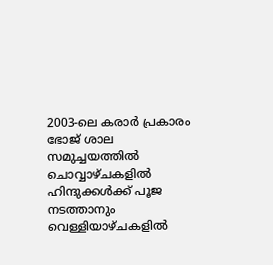2003-ലെ കരാർ പ്രകാരം ഭോജ് ശാല സമുച്ചയത്തിൽ ചൊവ്വാഴ്ചകളിൽ ഹിന്ദുക്കൾക്ക് പൂജ നടത്താനും വെള്ളിയാഴ്ചകളിൽ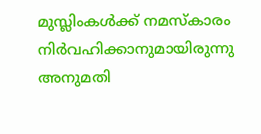മുസ്ലിംകൾക്ക് നമസ്‌കാരം നിർവഹിക്കാനുമായിരുന്നു അനുമതി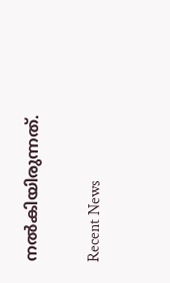നൽകിയിരുന്നത്.

Recent News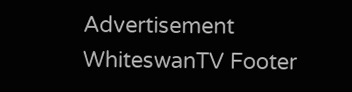Advertisement
WhiteswanTV Footer